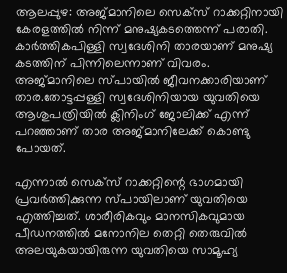ആലപ്പുഴ: അജ്മാനിലെ സെക്സ് റാക്കറ്റിനായി കേരളത്തിൽ നിന്ന് മനുഷ്യകടത്തെന്ന് പരാതി. കാർത്തികപിള്ളി സ്വദേശിനി താരയാണ് മനുഷ്യ കടത്തിന് പിന്നിലെന്നാണ് വിവരം. അജ്മാനിലെ സ്പായിൽ ജീവനക്കാരിയാണ് താര.തോട്ടപ്പള്ളി സ്വദേശിനിയായ യുവതിയെ ആശുപത്രിയിൽ ക്ലിനിംഗ് ജോലിക്ക് എന്ന് പറഞ്ഞാണ് താര അജ്മാനിലേക്ക് കൊണ്ടു പോയത്.

എന്നാൽ സെക്സ് റാക്കറ്റിന്റെ ഭാഗമായി പ്രവർത്തിക്കുന്ന സ്പായിലാണ് യുവതിയെ എത്തിച്ചത്. ശാരീരികവും മാനസികവുമായ പീഡനത്തിൽ മനോനില തെറ്റി തെരുവിൽ അലയുകയായിരുന്ന യുവതിയെ സാമൂഹ്യ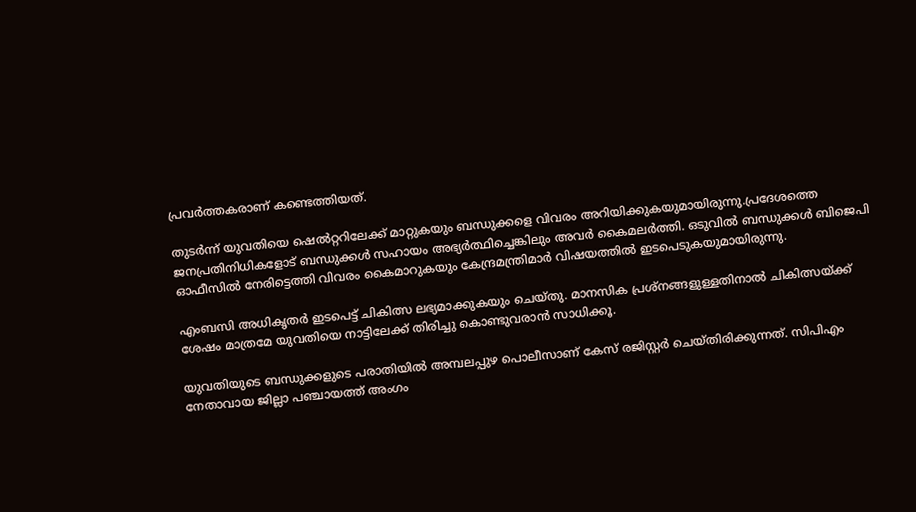പ്രവർത്തകരാണ് കണ്ടെത്തിയത്.

തുടർന്ന് യുവതിയെ ഷെൽറ്ററിലേക്ക് മാറ്റുകയും ബന്ധുക്കളെ വിവരം അറിയിക്കുകയുമായിരുന്നു.പ്രദേശത്തെ ജനപ്രതിനിധികളോട് ബന്ധുക്കൾ സഹായം അഭ്യർത്ഥിച്ചെങ്കിലും അവർ കൈമലർത്തി. ഒടുവിൽ ബന്ധുക്കൾ ബിജെപി ഓഫീസിൽ നേരിട്ടെത്തി വിവരം കൈമാറുകയും കേന്ദ്രമന്ത്രിമാർ വിഷയത്തിൽ ഇടപെടുകയുമായിരുന്നു.

എംബസി അധികൃതർ ഇടപെട്ട് ചികിത്സ ലഭ്യമാക്കുകയും ചെയ്തു. മാനസിക പ്രശ്നങ്ങളുള്ളതിനാൽ ചികിത്സയ്‌ക്ക് ശേഷം മാത്രമേ യുവതിയെ നാട്ടിലേക്ക് തിരിച്ചു കൊണ്ടുവരാൻ സാധിക്കൂ.

യുവതിയുടെ ബന്ധുക്കളുടെ പരാതിയിൽ അമ്പലപ്പുഴ പൊലീസാണ് കേസ് രജിസ്റ്റർ ചെയ്തിരിക്കുന്നത്. സിപിഎം നേതാവായ ജില്ലാ പഞ്ചായത്ത് അംഗം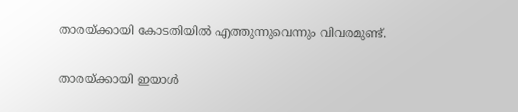താരയ്‌ക്കായി കോടതിയിൽ എത്തുന്നുവെന്നും വിവരമുണ്ട്.

താരയ്‌ക്കായി ഇയാൾ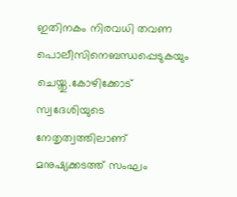ഇതിനകം നിരവധി തവണ പൊലീസിനെബന്ധപ്പെടുകയും ചെയ്തു.കോഴിക്കോട് സ്വദേശിയുടെ നേതൃത്വത്തിലാണ് മനുഷ്യക്കടത്ത് സംഘം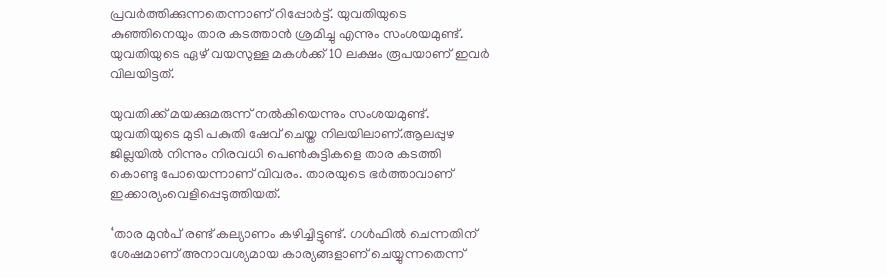പ്രവർത്തിക്കുന്നതെന്നാണ് റിപ്പോർട്ട്. യുവതിയുടെ കുഞ്ഞിനെയും താര കടത്താൻ ശ്രമിച്ചു എന്നും സംശയമുണ്ട്. യുവതിയുടെ ഏഴ് വയസുള്ള മകൾക്ക് 10 ലക്ഷം രൂപയാണ് ഇവർ വിലയിട്ടത്.

യുവതിക്ക് മയക്കുമരുന്ന് നൽകിയെന്നും സംശയമുണ്ട്. യുവതിയുടെ മുടി പകുതി ഷേവ് ചെയ്ത നിലയിലാണ്.ആലപ്പുഴ ജില്ലയിൽ നിന്നും നിരവധി പെൺകുട്ടികളെ താര കടത്തി കൊണ്ടു പോയെന്നാണ് വിവരം. താരയുടെ ഭർത്താവാണ് ഇക്കാര്യംവെളിപ്പെടുത്തിയത്.

‘താര മുൻപ് രണ്ട് കല്യാണം കഴിച്ചിട്ടുണ്ട്. ഗൾഫിൽ ചെന്നതിന് ശേഷമാണ് അനാവശ്യമായ കാര്യങ്ങളാണ് ചെയ്യുന്നതെന്ന്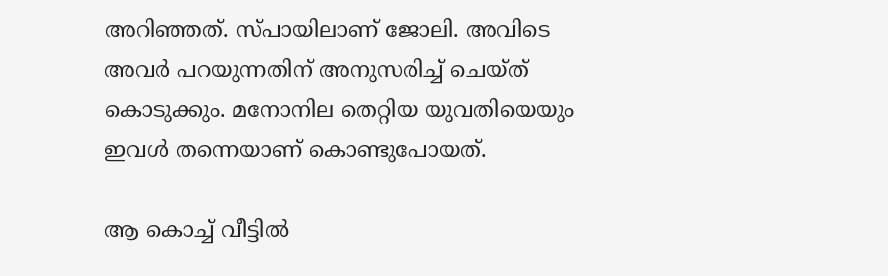അറിഞ്ഞത്. സ്പായിലാണ് ജോലി. അവിടെ അവർ പറയുന്നതിന് അനുസരിച്ച് ചെയ്ത് കൊടുക്കും. മനോനില തെറ്റിയ യുവതിയെയും ഇവൾ തന്നെയാണ് കൊണ്ടുപോയത്.

ആ കൊച്ച് വീട്ടിൽ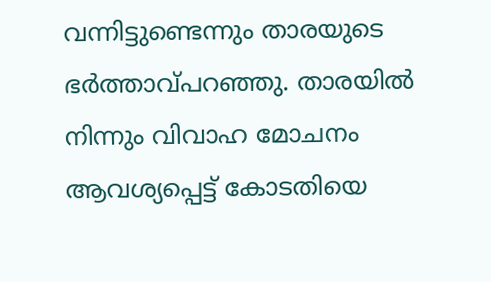വന്നിട്ടുണ്ടെന്നും താരയുടെ ഭർത്താവ്പറഞ്ഞു. താരയിൽ നിന്നും വിവാഹ മോചനം ആവശ്യപ്പെട്ട് കോടതിയെ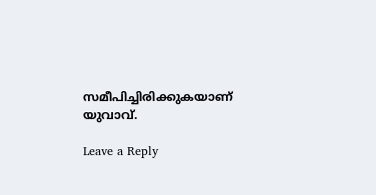സമീപിച്ചിരിക്കുകയാണ് യുവാവ്.

Leave a Reply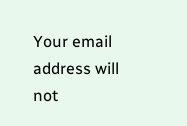Your email address will not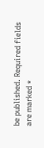be published. Required fields are marked *